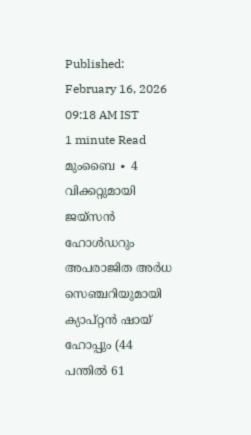Published: February 16, 2026 09:18 AM IST
1 minute Read
മുംബൈ ∙ 4 വിക്കറ്റുമായി ജയ്സൻ ഹോൾഡറും അപരാജിത അർധ സെഞ്ചറിയുമായി ക്യാപ്റ്റൻ ഷായ് ഹോപ്പും (44 പന്തിൽ 61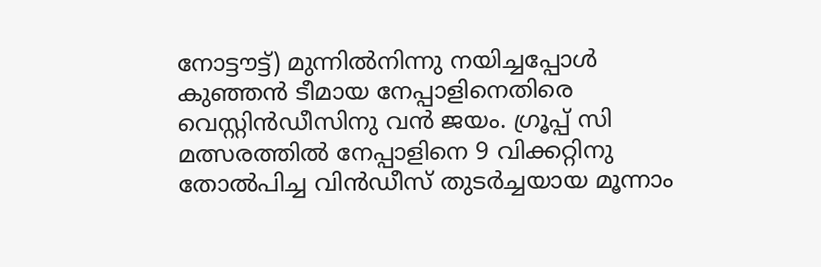നോട്ടൗട്ട്) മുന്നിൽനിന്നു നയിച്ചപ്പോൾ കുഞ്ഞൻ ടീമായ നേപ്പാളിനെതിരെ വെസ്റ്റിൻഡീസിനു വൻ ജയം. ഗ്രൂപ്പ് സി മത്സരത്തിൽ നേപ്പാളിനെ 9 വിക്കറ്റിനു തോൽപിച്ച വിൻഡീസ് തുടർച്ചയായ മൂന്നാം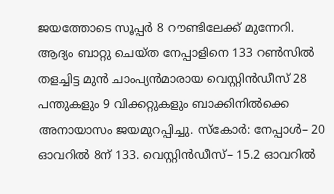ജയത്തോടെ സൂപ്പർ 8 റൗണ്ടിലേക്ക് മുന്നേറി. ആദ്യം ബാറ്റു ചെയ്ത നേപ്പാളിനെ 133 റൺസിൽ തളച്ചിട്ട മുൻ ചാംപ്യൻമാരായ വെസ്റ്റിൻഡീസ് 28 പന്തുകളും 9 വിക്കറ്റുകളും ബാക്കിനിൽക്കെ അനായാസം ജയമുറപ്പിച്ചു. സ്കോർ: നേപ്പാൾ– 20 ഓവറിൽ 8ന് 133. വെസ്റ്റിൻഡീസ്– 15.2 ഓവറിൽ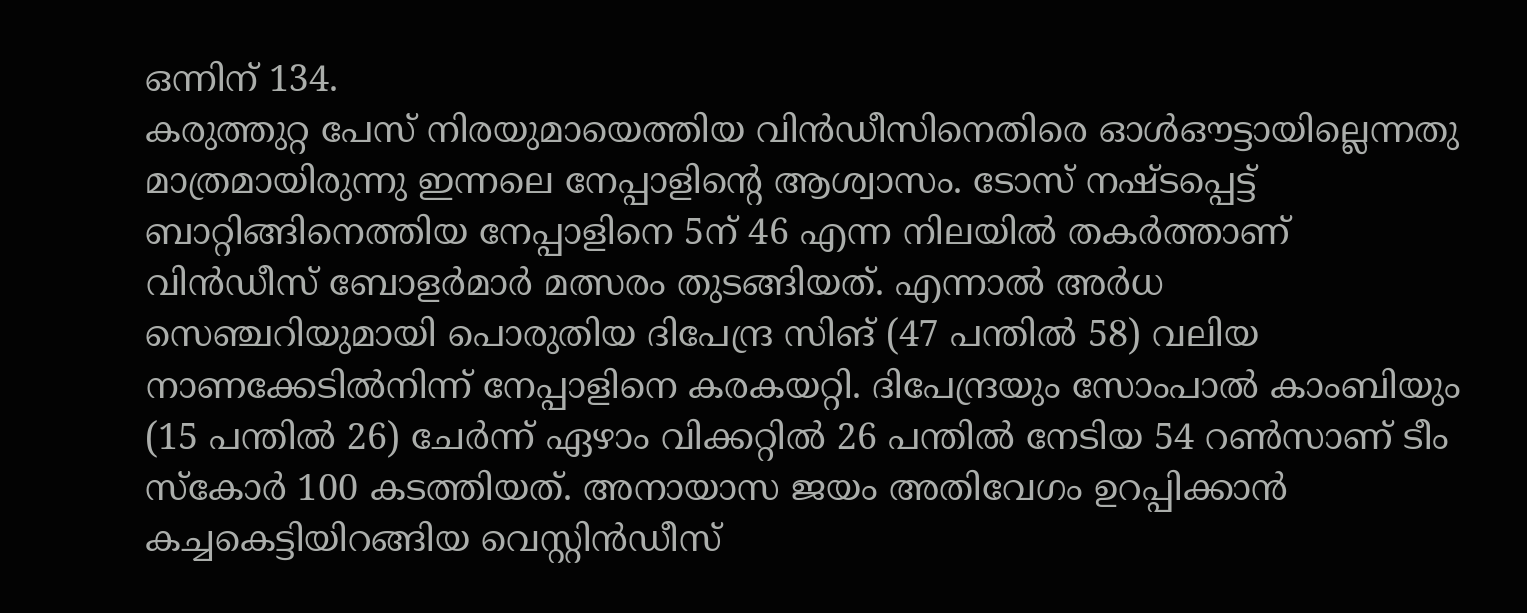ഒന്നിന് 134.
കരുത്തുറ്റ പേസ് നിരയുമായെത്തിയ വിൻഡീസിനെതിരെ ഓൾഔട്ടായില്ലെന്നതു മാത്രമായിരുന്നു ഇന്നലെ നേപ്പാളിന്റെ ആശ്വാസം. ടോസ് നഷ്ടപ്പെട്ട് ബാറ്റിങ്ങിനെത്തിയ നേപ്പാളിനെ 5ന് 46 എന്ന നിലയിൽ തകർത്താണ് വിൻഡീസ് ബോളർമാർ മത്സരം തുടങ്ങിയത്. എന്നാൽ അർധ സെഞ്ചറിയുമായി പൊരുതിയ ദിപേന്ദ്ര സിങ് (47 പന്തിൽ 58) വലിയ നാണക്കേടിൽനിന്ന് നേപ്പാളിനെ കരകയറ്റി. ദിപേന്ദ്രയും സോംപാൽ കാംബിയും (15 പന്തിൽ 26) ചേർന്ന് ഏഴാം വിക്കറ്റിൽ 26 പന്തിൽ നേടിയ 54 റൺസാണ് ടീം സ്കോർ 100 കടത്തിയത്. അനായാസ ജയം അതിവേഗം ഉറപ്പിക്കാൻ കച്ചകെട്ടിയിറങ്ങിയ വെസ്റ്റിൻഡീസ്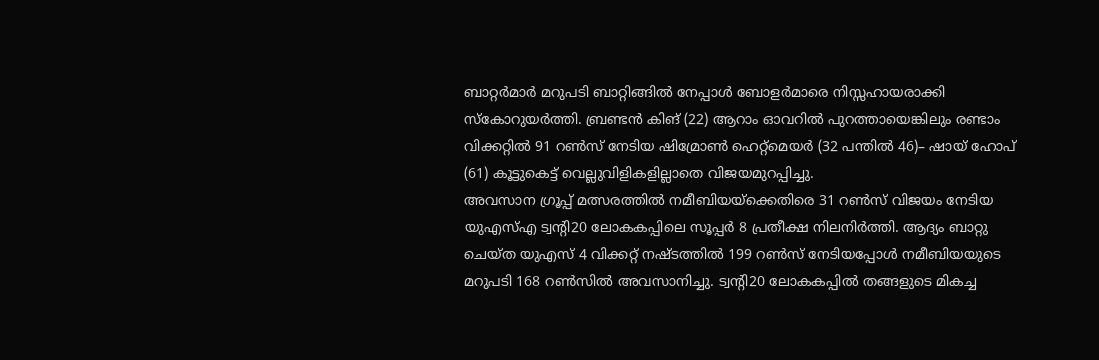ബാറ്റർമാർ മറുപടി ബാറ്റിങ്ങിൽ നേപ്പാൾ ബോളർമാരെ നിസ്സഹായരാക്കി സ്കോറുയർത്തി. ബ്രണ്ടൻ കിങ് (22) ആറാം ഓവറിൽ പുറത്തായെങ്കിലും രണ്ടാം വിക്കറ്റിൽ 91 റൺസ് നേടിയ ഷിമ്രോൺ ഹെറ്റ്മെയർ (32 പന്തിൽ 46)– ഷായ് ഹോപ് (61) കൂട്ടുകെട്ട് വെല്ലുവിളികളില്ലാതെ വിജയമുറപ്പിച്ചു.
അവസാന ഗ്രൂപ്പ് മത്സരത്തിൽ നമീബിയയ്ക്കെതിരെ 31 റൺസ് വിജയം നേടിയ യുഎസ്എ ട്വന്റി20 ലോകകപ്പിലെ സൂപ്പർ 8 പ്രതീക്ഷ നിലനിർത്തി. ആദ്യം ബാറ്റു ചെയ്ത യുഎസ് 4 വിക്കറ്റ് നഷ്ടത്തിൽ 199 റൺസ് നേടിയപ്പോൾ നമീബിയയുടെ മറുപടി 168 റൺസിൽ അവസാനിച്ചു. ട്വന്റി20 ലോകകപ്പിൽ തങ്ങളുടെ മികച്ച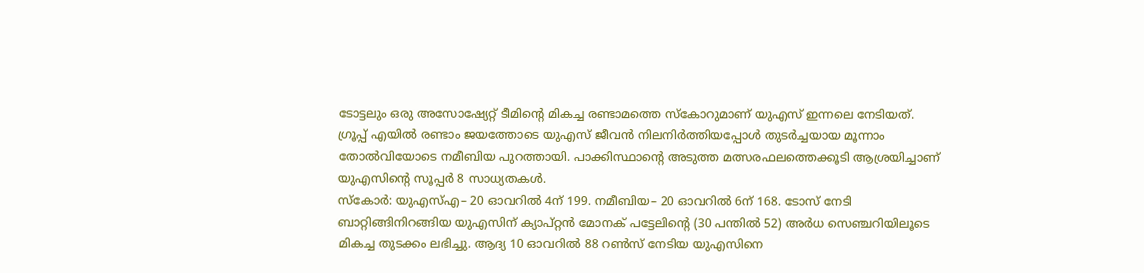ടോട്ടലും ഒരു അസോഷ്യേറ്റ് ടീമിന്റെ മികച്ച രണ്ടാമത്തെ സ്കോറുമാണ് യുഎസ് ഇന്നലെ നേടിയത്. ഗ്രൂപ്പ് എയിൽ രണ്ടാം ജയത്തോടെ യുഎസ് ജീവൻ നിലനിർത്തിയപ്പോൾ തുടർച്ചയായ മൂന്നാം തോൽവിയോടെ നമീബിയ പുറത്തായി. പാക്കിസ്ഥാന്റെ അടുത്ത മത്സരഫലത്തെക്കൂടി ആശ്രയിച്ചാണ് യുഎസിന്റെ സൂപ്പർ 8 സാധ്യതകൾ.
സ്കോർ: യുഎസ്എ– 20 ഓവറിൽ 4ന് 199. നമീബിയ– 20 ഓവറിൽ 6ന് 168. ടോസ് നേടി ബാറ്റിങ്ങിനിറങ്ങിയ യുഎസിന് ക്യാപ്റ്റൻ മോനക് പട്ടേലിന്റെ (30 പന്തിൽ 52) അർധ സെഞ്ചറിയിലൂടെ മികച്ച തുടക്കം ലഭിച്ചു. ആദ്യ 10 ഓവറിൽ 88 റൺസ് നേടിയ യുഎസിനെ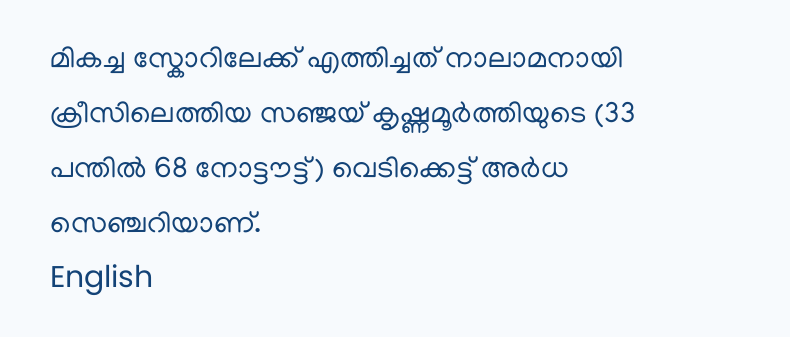മികച്ച സ്കോറിലേക്ക് എത്തിച്ചത് നാലാമനായി ക്രീസിലെത്തിയ സഞ്ജയ് കൃഷ്ണമൂർത്തിയുടെ (33 പന്തിൽ 68 നോട്ടൗട്ട്) വെടിക്കെട്ട് അർധ സെഞ്ചറിയാണ്.
English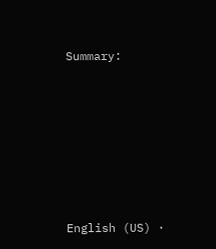Summary:







English (US) ·